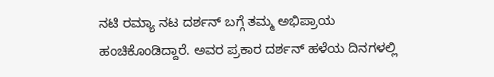ನಟಿ ರಮ್ಯಾ ನಟ ದರ್ಶನ್ ಬಗ್ಗೆ ತಮ್ಮ ಅಭಿಪ್ರಾಯ ಹಂಚಿಕೊಂಡಿದ್ದಾರೆ. ಅವರ ಪ್ರಕಾರ ದರ್ಶನ್ ಹಳೆಯ ದಿನಗಳಲ್ಲಿ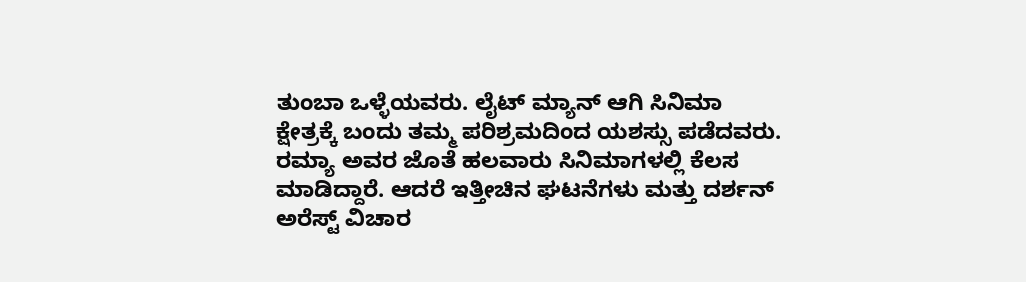ತುಂಬಾ ಒಳ್ಳೆಯವರು. ಲೈಟ್ ಮ್ಯಾನ್ ಆಗಿ ಸಿನಿಮಾ ಕ್ಷೇತ್ರಕ್ಕೆ ಬಂದು ತಮ್ಮ ಪರಿಶ್ರಮದಿಂದ ಯಶಸ್ಸು ಪಡೆದವರು. ರಮ್ಯಾ ಅವರ ಜೊತೆ ಹಲವಾರು ಸಿನಿಮಾಗಳಲ್ಲಿ ಕೆಲಸ ಮಾಡಿದ್ದಾರೆ. ಆದರೆ ಇತ್ತೀಚಿನ ಘಟನೆಗಳು ಮತ್ತು ದರ್ಶನ್ ಅರೆಸ್ಟ್ ವಿಚಾರ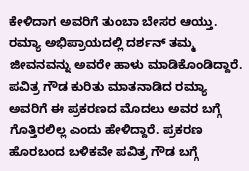ಕೇಳಿದಾಗ ಅವರಿಗೆ ತುಂಬಾ ಬೇಸರ ಆಯ್ತು. ರಮ್ಯಾ ಅಭಿಪ್ರಾಯದಲ್ಲಿ ದರ್ಶನ್ ತಮ್ಮ ಜೀವನವನ್ನು ಅವರೇ ಹಾಳು ಮಾಡಿಕೊಂಡಿದ್ದಾರೆ.
ಪವಿತ್ರ ಗೌಡ ಕುರಿತು ಮಾತನಾಡಿದ ರಮ್ಯಾ ಅವರಿಗೆ ಈ ಪ್ರಕರಣದ ಮೊದಲು ಅವರ ಬಗ್ಗೆ ಗೊತ್ತಿರಲಿಲ್ಲ ಎಂದು ಹೇಳಿದ್ದಾರೆ. ಪ್ರಕರಣ ಹೊರಬಂದ ಬಳಿಕವೇ ಪವಿತ್ರ ಗೌಡ ಬಗ್ಗೆ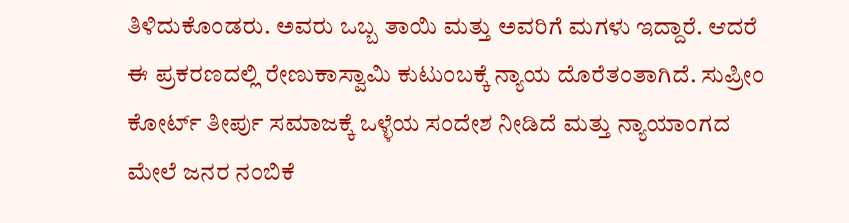ತಿಳಿದುಕೊಂಡರು. ಅವರು ಒಬ್ಬ ತಾಯಿ ಮತ್ತು ಅವರಿಗೆ ಮಗಳು ಇದ್ದಾರೆ. ಆದರೆ ಈ ಪ್ರಕರಣದಲ್ಲಿ ರೇಣುಕಾಸ್ವಾಮಿ ಕುಟುಂಬಕ್ಕೆ ನ್ಯಾಯ ದೊರೆತಂತಾಗಿದೆ. ಸುಪ್ರೀಂ ಕೋರ್ಟ್ ತೀರ್ಪು ಸಮಾಜಕ್ಕೆ ಒಳ್ಳೆಯ ಸಂದೇಶ ನೀಡಿದೆ ಮತ್ತು ನ್ಯಾಯಾಂಗದ ಮೇಲೆ ಜನರ ನಂಬಿಕೆ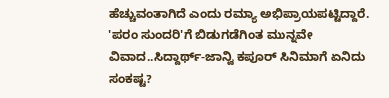ಹೆಚ್ಚುವಂತಾಗಿದೆ ಎಂದು ರಮ್ಯಾ ಅಭಿಪ್ರಾಯಪಟ್ಟಿದ್ದಾರೆ.
'ಪರಂ ಸುಂದರಿ'ಗೆ ಬಿಡುಗಡೆಗಿಂತ ಮುನ್ನವೇ ವಿವಾದ..ಸಿದ್ದಾರ್ಥ್-ಜಾನ್ವಿ ಕಪೂರ್ ಸಿನಿಮಾಗೆ ಏನಿದು ಸಂಕಷ್ಟ?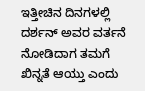ಇತ್ತೀಚಿನ ದಿನಗಳಲ್ಲಿ ದರ್ಶನ್ ಅವರ ವರ್ತನೆ ನೋಡಿದಾಗ ತಮಗೆ ಖಿನ್ನತೆ ಆಯ್ತು ಎಂದು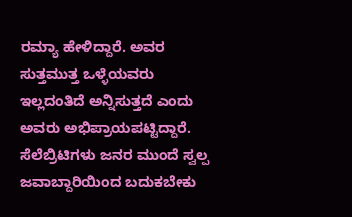ರಮ್ಯಾ ಹೇಳಿದ್ದಾರೆ. ಅವರ ಸುತ್ತಮುತ್ತ ಒಳ್ಳೆಯವರು ಇಲ್ಲದಂತಿದೆ ಅನ್ನಿಸುತ್ತದೆ ಎಂದು ಅವರು ಅಭಿಪ್ರಾಯಪಟ್ಟಿದ್ದಾರೆ. ಸೆಲೆಬ್ರಿಟಿಗಳು ಜನರ ಮುಂದೆ ಸ್ವಲ್ಪ ಜವಾಬ್ದಾರಿಯಿಂದ ಬದುಕಬೇಕು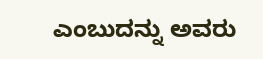ಎಂಬುದನ್ನು ಅವರು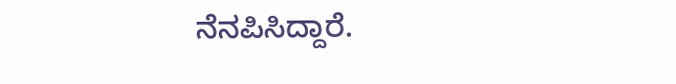ನೆನಪಿಸಿದ್ದಾರೆ.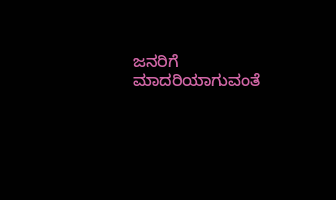ಜನರಿಗೆ ಮಾದರಿಯಾಗುವಂತೆ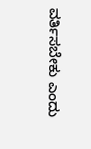ವರ್ತಿಸಬೇಕು ಎಂದು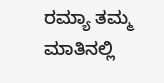ರಮ್ಯಾ ತಮ್ಮ ಮಾತಿನಲ್ಲಿ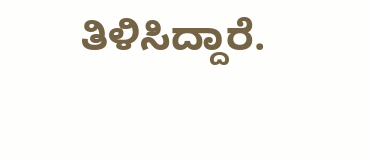ತಿಳಿಸಿದ್ದಾರೆ.